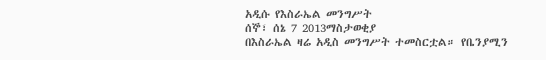አዲሱ የእስራኤል መንግሥት
ሰኞ፣ ሰኔ 7 2013ማስታወቂያ
በእስራኤል ዛሬ አዲስ መንግሥት ተመስርቷል። የቤንያሚን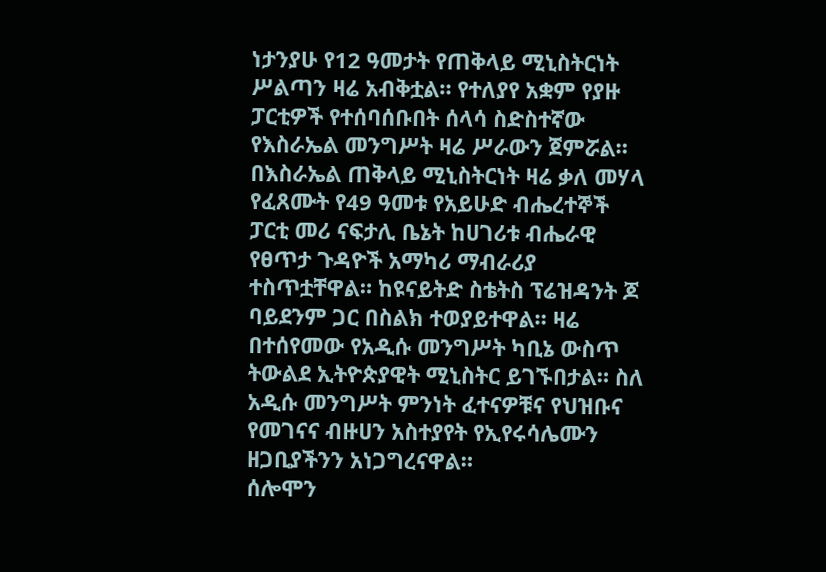ነታንያሁ የ12 ዓመታት የጠቅላይ ሚኒስትርነት ሥልጣን ዛሬ አብቅቷል። የተለያየ አቋም የያዙ ፓርቲዎች የተሰባሰቡበት ሰላሳ ስድስተኛው የእስራኤል መንግሥት ዛሬ ሥራውን ጀምሯል። በእስራኤል ጠቅላይ ሚኒስትርነት ዛሬ ቃለ መሃላ የፈጸሙት የ49 ዓመቱ የአይሁድ ብሔረተኞች ፓርቲ መሪ ናፍታሊ ቤኔት ከሀገሪቱ ብሔራዊ የፀጥታ ጉዳዮች አማካሪ ማብራሪያ ተስጥቷቸዋል። ከዩናይትድ ስቴትስ ፕሬዝዳንት ጆ ባይደንም ጋር በስልክ ተወያይተዋል። ዛሬ በተሰየመው የአዲሱ መንግሥት ካቢኔ ውስጥ ትውልደ ኢትዮጵያዊት ሚኒስትር ይገኙበታል። ስለ አዲሱ መንግሥት ምንነት ፈተናዎቹና የህዝቡና የመገናና ብዙሀን አስተያየት የኢየሩሳሌሙን ዘጋቢያችንን አነጋግረናዋል።
ሰሎሞን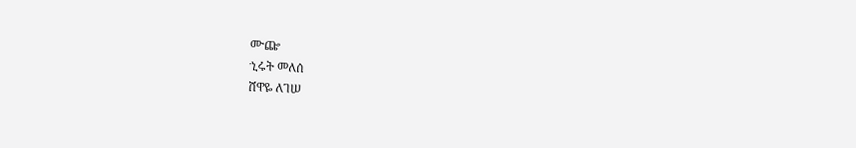ሙጬ
ኂሩት መለሰ
ሸዋዬ ለገሠ